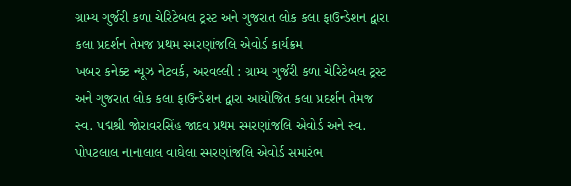ગ્રામ્ય ગુર્જરી કળા ચેરિટેબલ ટ્રસ્ટ અને ગુજરાત લોક કલા ફાઉન્ડેશન દ્વારા કલા પ્રદર્શન તેમજ પ્રથમ સ્મરણાંજલિ એવોર્ડ કાર્યક્રમ
ખબર કનેક્ટ ન્યૂઝ નેટવર્ક, અરવલ્લી : ગ્રામ્ય ગુર્જરી કળા ચેરિટેબલ ટ્રસ્ટ અને ગુજરાત લોક કલા ફાઉન્ડેશન દ્વારા આયોજિત કલા પ્રદર્શન તેમજ સ્વ. પદ્મશ્રી જોરાવરસિંહ જાદવ પ્રથમ સ્મરણાંજલિ એવોર્ડ અને સ્વ. પોપટલાલ નાનાલાલ વાઘેલા સ્મરણાંજલિ એવોર્ડ સમારંભ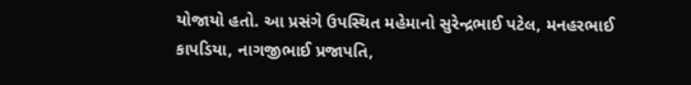યોજાયો હતો. આ પ્રસંગે ઉપસ્થિત મહેમાનો સુરેન્દ્રભાઈ પટેલ, મનહરભાઈ કાપડિયા, નાગજીભાઈ પ્રજાપતિ,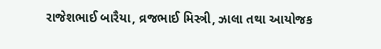રાજેશભાઈ બારૈયા, વ્રજભાઈ મિસ્ત્રી, ઝાલા તથા આયોજક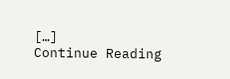[…]
Continue Reading